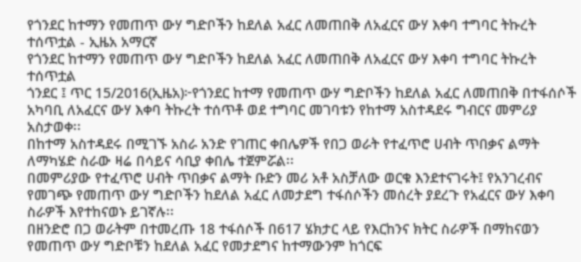የጎንደር ከተማን የመጠጥ ውሃ ግድቦችን ከደለል አፈር ለመጠበቅ ለአፈርና ውሃ እቀባ ተግባር ትኩረት ተሰጥቷል - ኢዜአ አማርኛ
የጎንደር ከተማን የመጠጥ ውሃ ግድቦችን ከደለል አፈር ለመጠበቅ ለአፈርና ውሃ እቀባ ተግባር ትኩረት ተሰጥቷል
ጎንደር ፤ ጥር 15/2016(ኢዜአ)፦የጎንደር ከተማ የመጠጥ ውሃ ግድቦችን ከደለል አፈር ለመጠበቅ በተፋሰሶች አካባቢ ለአፈርና ውሃ እቀባ ትኩረት ተሰጥቶ ወደ ተግባር መገባቱን የከተማ አስተዳደሩ ግብርና መምሪያ አስታወቀ፡፡
በከተማ አስተዳደሩ በሚገኙ አስራ አንድ የገጠር ቀበሌዎች የበጋ ወራት የተፈጥሮ ሀብት ጥበቃና ልማት ለማካሄድ ስራው ዛሬ በሳይና ሳቢያ ቀበሌ ተጀምሯል፡፡
በመምሪያው የተፈጥሮ ሀብት ጥበቃና ልማት ቡድን መሪ አቶ አስቻለው ወርቁ እንደተናገሩት፤ የአንገረብና የመገጭ የመጠጥ ውሃ ግድቦችን ከደለል አፈር ለመታደግ ተፋሰሶችን መሰረት ያደረጉ የአፈርና ውሃ እቀባ ስራዎች እየተከናወኑ ይገኛሉ፡፡
በዘንድሮ በጋ ወራትም በተመረጡ 18 ተፋሰሶች በ617 ሄክታር ላይ የእርከንና ክትር ስራዎች በማከናወን የመጠጥ ውሃ ግድቦቹን ከደለል አፈር የመታደግና ከተማውንም ከጎርፍ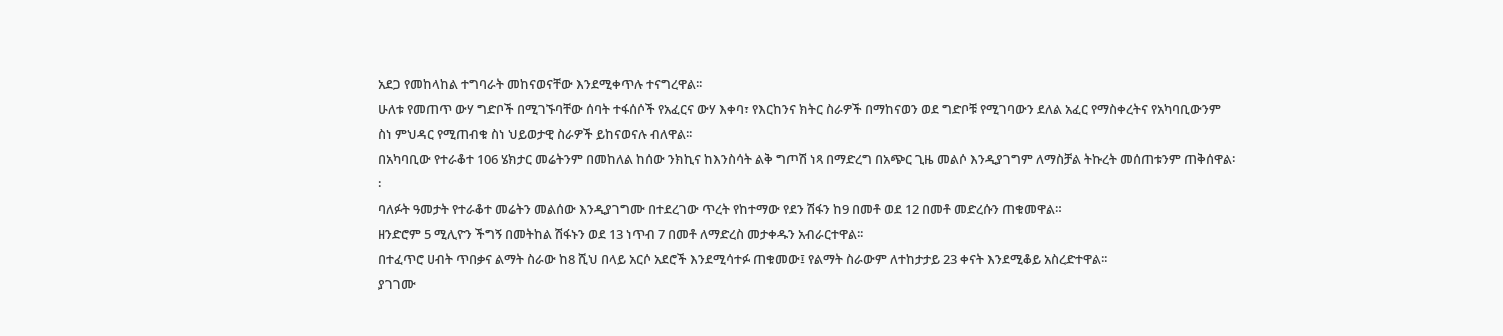አደጋ የመከላከል ተግባራት መከናወናቸው እንደሚቀጥሉ ተናግረዋል፡፡
ሁለቱ የመጠጥ ውሃ ግድቦች በሚገኙባቸው ሰባት ተፋሰሶች የአፈርና ውሃ እቀባ፣ የእርከንና ክትር ስራዎች በማከናወን ወደ ግድቦቹ የሚገባውን ደለል አፈር የማስቀረትና የአካባቢውንም ስነ ምህዳር የሚጠብቁ ስነ ህይወታዊ ስራዎች ይከናወናሉ ብለዋል፡፡
በአካባቢው የተራቆተ 106 ሄክታር መሬትንም በመከለል ከሰው ንክኪና ከእንስሳት ልቅ ግጦሽ ነጻ በማድረግ በአጭር ጊዜ መልሶ እንዲያገግም ለማስቻል ትኩረት መሰጠቱንም ጠቅሰዋል፡፡
ባለፉት ዓመታት የተራቆተ መሬትን መልሰው እንዲያገግሙ በተደረገው ጥረት የከተማው የደን ሽፋን ከ9 በመቶ ወደ 12 በመቶ መድረሱን ጠቁመዋል።
ዘንድሮም 5 ሚሊዮን ችግኝ በመትከል ሽፋኑን ወደ 13 ነጥብ 7 በመቶ ለማድረስ መታቀዱን አብራርተዋል፡፡
በተፈጥሮ ሀብት ጥበቃና ልማት ስራው ከ8 ሺህ በላይ አርሶ አደሮች እንደሚሳተፉ ጠቁመው፤ የልማት ስራውም ለተከታታይ 23 ቀናት እንደሚቆይ አስረድተዋል፡፡
ያገገሙ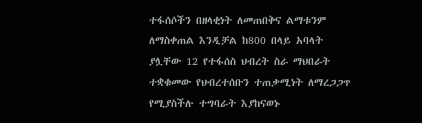ተፋሰሶችን በዘላቂነት ለመጠበቅና ልማቱንም ለማስቀጠል እንዲቻል ከ800 በላይ አባላት ያሏቸው 12 የተፋሰስ ህብረት ስራ ማህበራት ተቋቁመው የህብረተሰቡን ተጠቃሚነት ለማረጋጋጥ የሚያስችሉ ተግባራት እያከናወኑ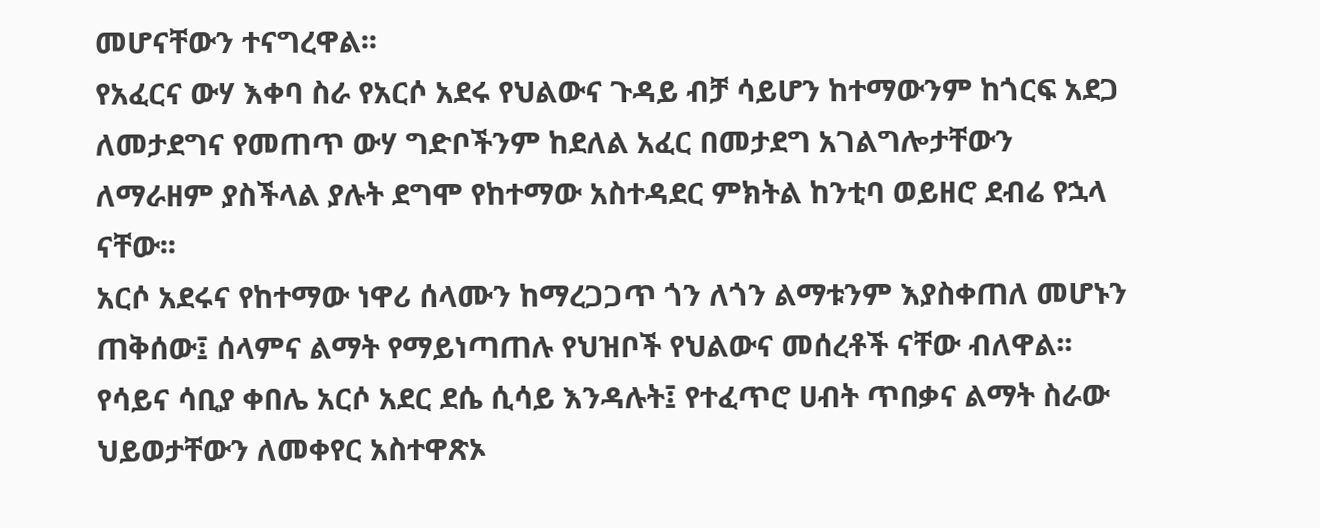መሆናቸውን ተናግረዋል፡፡
የአፈርና ውሃ እቀባ ስራ የአርሶ አደሩ የህልውና ጉዳይ ብቻ ሳይሆን ከተማውንም ከጎርፍ አደጋ ለመታደግና የመጠጥ ውሃ ግድቦችንም ከደለል አፈር በመታደግ አገልግሎታቸውን ለማራዘም ያስችላል ያሉት ደግሞ የከተማው አስተዳደር ምክትል ከንቲባ ወይዘሮ ደብሬ የኋላ ናቸው፡፡
አርሶ አደሩና የከተማው ነዋሪ ሰላሙን ከማረጋጋጥ ጎን ለጎን ልማቱንም እያስቀጠለ መሆኑን ጠቅሰው፤ ሰላምና ልማት የማይነጣጠሉ የህዝቦች የህልውና መሰረቶች ናቸው ብለዋል፡፡
የሳይና ሳቢያ ቀበሌ አርሶ አደር ደሴ ሲሳይ እንዳሉት፤ የተፈጥሮ ሀብት ጥበቃና ልማት ስራው ህይወታቸውን ለመቀየር አስተዋጽኦ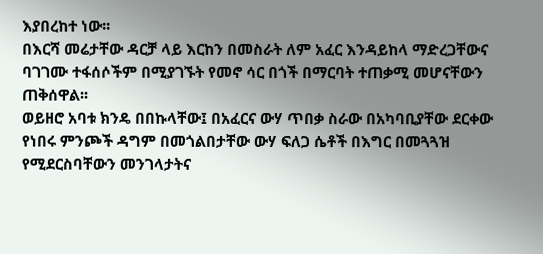እያበረከተ ነው፡፡
በእርሻ መሬታቸው ዳርቻ ላይ እርከን በመስራት ለም አፈር እንዳይከላ ማድረጋቸውና ባገገሙ ተፋሰሶችም በሚያገኙት የመኖ ሳር በጎች በማርባት ተጠቃሚ መሆናቸውን ጠቅሰዋል፡፡
ወይዘሮ አባቱ ክንዴ በበኩላቸው፤ በአፈርና ውሃ ጥበቃ ስራው በአካባቢያቸው ደርቀው የነበሩ ምንጮች ዳግም በመጎልበታቸው ውሃ ፍለጋ ሴቶች በእግር በመጓጓዝ የሚደርስባቸውን መንገላታትና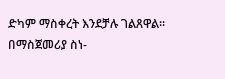ድካም ማስቀረት እንደቻሉ ገልጸዋል።
በማስጀመሪያ ስነ-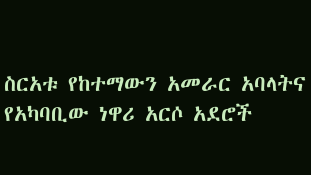ስርአቱ የከተማውን አመራር አባላትና የአካባቢው ነዋሪ አርሶ አደሮች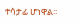ተሳታፊ ሆነዋል፡፡